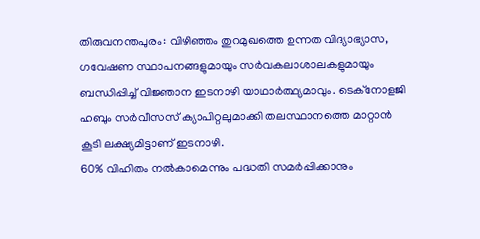തിരുവനന്തപുരം: വിഴിഞ്ഞം തുറമുഖത്തെ ഉന്നത വിദ്യാഭ്യാസ, ഗവേഷണ സ്ഥാപനങ്ങളുമായും സർവകലാശാലകളുമായും ബന്ധിപ്പിച്ച് വിജ്ഞാന ഇടനാഴി യാഥാർത്ഥ്യമാവും. ടെക്നോളജി ഹബും സർവീസസ് ക്യാപിറ്റലുമാക്കി തലസ്ഥാനത്തെ മാറ്റാൻ കൂടി ലക്ഷ്യമിട്ടാണ് ഇടനാഴി.
60% വിഹിതം നൽകാമെന്നും പദ്ധതി സമർപ്പിക്കാനും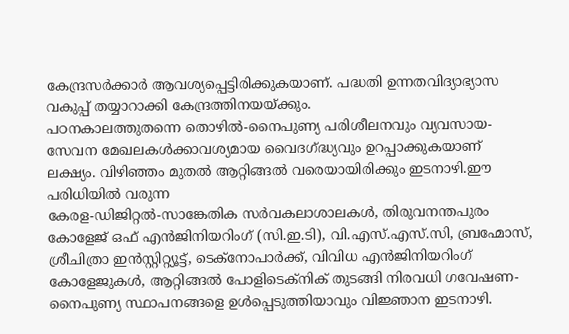കേന്ദ്രസർക്കാർ ആവശ്യപ്പെട്ടിരിക്കുകയാണ്. പദ്ധതി ഉന്നതവിദ്യാഭ്യാസ വകുപ്പ് തയ്യാറാക്കി കേന്ദ്രത്തിനയയ്ക്കും.
പഠനകാലത്തുതന്നെ തൊഴിൽ-നൈപുണ്യ പരിശീലനവും വ്യവസായ-സേവന മേഖലകൾക്കാവശ്യമായ വൈദഗ്ദ്ധ്യവും ഉറപ്പാക്കുകയാണ് ലക്ഷ്യം. വിഴിഞ്ഞം മുതൽ ആറ്റിങ്ങൽ വരെയായിരിക്കും ഇടനാഴി.ഈ പരിധിയിൽ വരുന്ന
കേരള-ഡിജിറ്റൽ-സാങ്കേതിക സർവകലാശാലകൾ, തിരുവനന്തപുരം കോളേജ് ഒഫ് എൻജിനിയറിംഗ് (സി.ഇ.ടി), വി.എസ്.എസ്.സി, ബ്രഹ്മോസ്, ശ്രീചിത്രാ ഇൻസ്റ്റിറ്റ്യൂട്ട്, ടെക്നോപാർക്ക്, വിവിധ എൻജിനിയറിംഗ് കോളേജുകൾ, ആറ്റിങ്ങൽ പോളിടെക്നിക് തുടങ്ങി നിരവധി ഗവേഷണ-നൈപുണ്യ സ്ഥാപനങ്ങളെ ഉൾപ്പെടുത്തിയാവും വിജ്ഞാന ഇടനാഴി.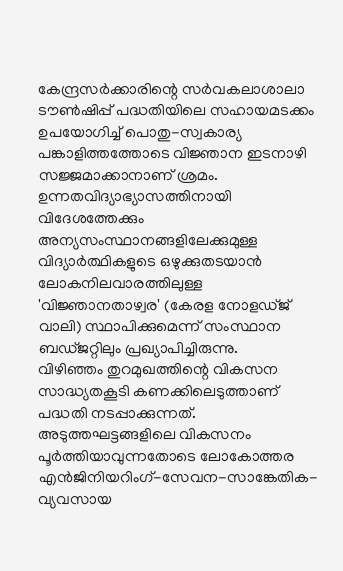കേന്ദ്രസർക്കാരിന്റെ സർവകലാശാലാ ടൗൺഷിപ്പ് പദ്ധതിയിലെ സഹായമടക്കം ഉപയോഗിച്ച് പൊതു-സ്വകാര്യ പങ്കാളിത്തത്തോടെ വിജ്ഞാന ഇടനാഴി സജ്ജമാക്കാനാണ് ശ്രമം. ഉന്നതവിദ്യാഭ്യാസത്തിനായി വിദേശത്തേക്കും അന്യസംസ്ഥാനങ്ങളിലേക്കുമുള്ള വിദ്യാർത്ഥികളുടെ ഒഴുക്കുതടയാൻ ലോകനിലവാരത്തിലുള്ള 'വിജ്ഞാനതാഴ്വര' (കേരള നോളഡ്ജ് വാലി) സ്ഥാപിക്കുമെന്ന് സംസ്ഥാന ബഡ്ജറ്റിലും പ്രഖ്യാപിച്ചിരുന്നു.
വിഴിഞ്ഞം തുറമുഖത്തിന്റെ വികസന സാദ്ധ്യതകൂടി കണക്കിലെടുത്താണ് പദ്ധതി നടപ്പാക്കുന്നത്. അടുത്തഘട്ടങ്ങളിലെ വികസനം പൂർത്തിയാവുന്നതോടെ ലോകോത്തര എൻജിനിയറിംഗ്-സേവന-സാങ്കേതിക-വ്യവസായ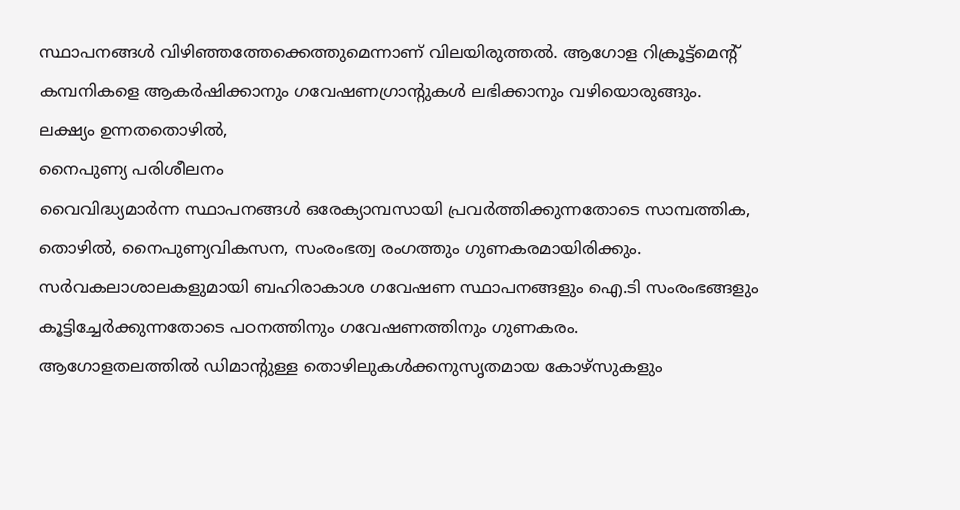സ്ഥാപനങ്ങൾ വിഴിഞ്ഞത്തേക്കെത്തുമെന്നാണ് വിലയിരുത്തൽ. ആഗോള റിക്രൂട്ട്മെന്റ് കമ്പനികളെ ആകർഷിക്കാനും ഗവേഷണഗ്രാന്റുകൾ ലഭിക്കാനും വഴിയൊരുങ്ങും.
ലക്ഷ്യം ഉന്നതതൊഴിൽ,
നൈപുണ്യ പരിശീലനം
വൈവിദ്ധ്യമാർന്ന സ്ഥാപനങ്ങൾ ഒരേക്യാമ്പസായി പ്രവർത്തിക്കുന്നതോടെ സാമ്പത്തിക, തൊഴിൽ, നൈപുണ്യവികസന, സംരംഭത്വ രംഗത്തും ഗുണകരമായിരിക്കും.
സർവകലാശാലകളുമായി ബഹിരാകാശ ഗവേഷണ സ്ഥാപനങ്ങളും ഐ.ടി സംരംഭങ്ങളും കൂട്ടിച്ചേർക്കുന്നതോടെ പഠനത്തിനും ഗവേഷണത്തിനും ഗുണകരം.
ആഗോളതലത്തിൽ ഡിമാന്റുള്ള തൊഴിലുകൾക്കനുസൃതമായ കോഴ്സുകളും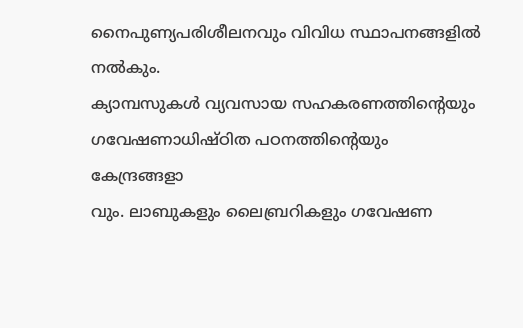നൈപുണ്യപരിശീലനവും വിവിധ സ്ഥാപനങ്ങളിൽ നൽകും.
ക്യാമ്പസുകൾ വ്യവസായ സഹകരണത്തിന്റെയും ഗവേഷണാധിഷ്ഠിത പഠനത്തിന്റെയും കേന്ദ്രങ്ങളാ
വും. ലാബുകളും ലൈബ്രറികളും ഗവേഷണ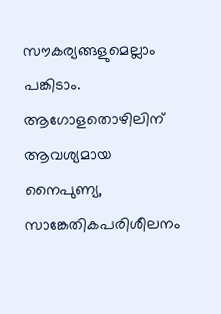സൗകര്യങ്ങളുമെല്ലാം പങ്കിടാം.
ആഗോളതൊഴിലിന് ആവശ്യമായ നൈപുണ്യ, സാങ്കേതികപരിശീലനം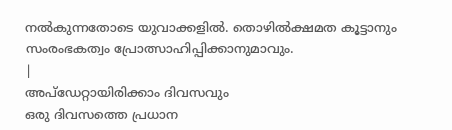നൽകുന്നതോടെ യുവാക്കളിൽ. തൊഴിൽക്ഷമത കൂട്ടാനും സംരംഭകത്വം പ്രോത്സാഹിപ്പിക്കാനുമാവും.
|
അപ്ഡേറ്റായിരിക്കാം ദിവസവും
ഒരു ദിവസത്തെ പ്രധാന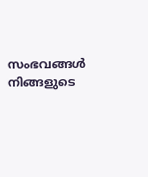സംഭവങ്ങൾ നിങ്ങളുടെ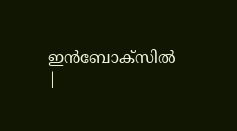ഇൻബോക്സിൽ |